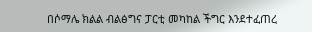በሶማሌ ክልል ብልፅግና ፓርቲ መካከል ችግር እንደተፈጠረ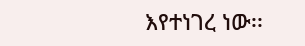እየተነገረ ነው፡፡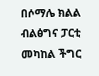በሶማሌ ክልል ብልፅግና ፓርቲ መካከል ችግር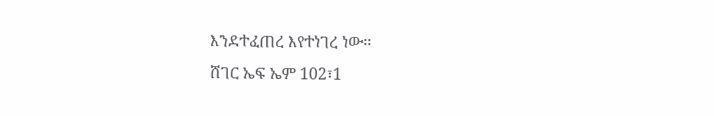እንደተፈጠረ እየተነገረ ነው፡፡
ሸገር ኤፍ ኤም 102፣1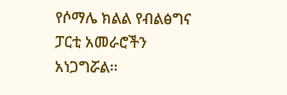የሶማሌ ክልል የብልፅግና ፓርቲ አመራሮችን አነጋግሯል፡፡